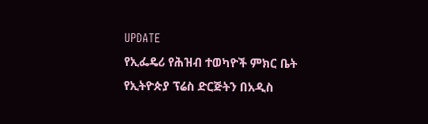UPDATE
የኢፌዴሪ የሕዝብ ተወካዮች ምክር ቤት የኢትዮጵያ ፕሬስ ድርጅትን በአዲስ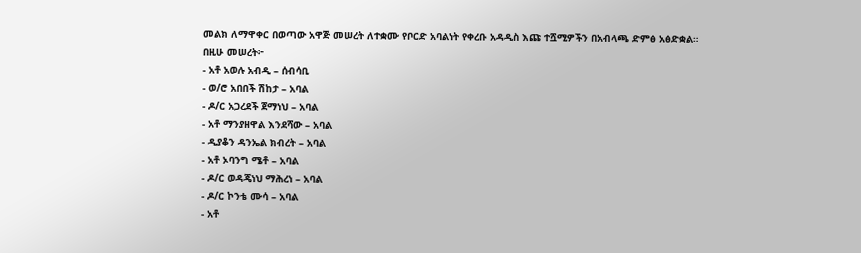መልክ ለማዋቀር በወጣው አዋጅ መሠረት ለተቋሙ የቦርድ አባልነት የቀረቡ አዳዲስ እጩ ተሿሚዎችን በአብላጫ ድምፅ አፅድቋል።
በዚሁ መሠረት፦
- አቶ አወሉ አብዲ – ሰብሳቢ
- ወ/ሮ አበበች ሽከታ – አባል
- ዶ/ር አጋረደች ጀማነህ – አባል
- አቶ ማንያዘዋል እንደሻው – አባል
- ዲያቆን ዳንኤል ክብረት – አባል
- አቶ ኦባንግ ሜቶ – አባል
- ዶ/ር ወዳጄነህ ማሕረነ – አባል
- ዶ/ር ኮንቴ ሙሳ – አባል
- አቶ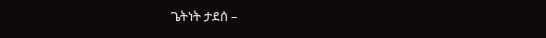ጌትነት ታደሰ –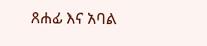ጸሐፊ እና አባል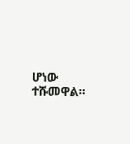ሆነው ተሹመዋል።